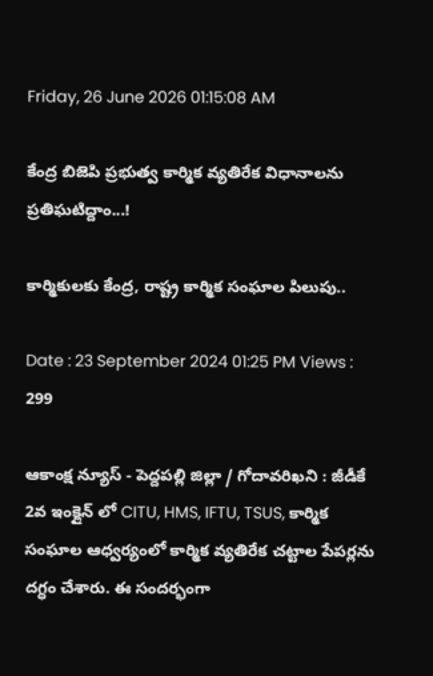Friday, 26 June 2026 01:15:08 AM

కేంద్ర బిజెపి ప్రభుత్వ కార్మిక వ్యతిరేక విధానాలను ప్రతిఘటిద్దాం...!

కార్మికులకు కేంద్ర, రాష్ట్ర కార్మిక సంఘాల పిలుపు..

Date : 23 September 2024 01:25 PM Views : 299

ఆకాంక్ష న్యూస్ - పెద్దపల్లి జిల్లా / గోదావరిఖని : జీడీకే 2వ ఇంక్లైన్ లో CITU, HMS, IFTU, TSUS, కార్మిక సంఘాల ఆధ్వర్యంలో కార్మిక వ్యతిరేక చట్టాల పేపర్లను దగ్ధం చేశారు. ఈ సందర్భంగా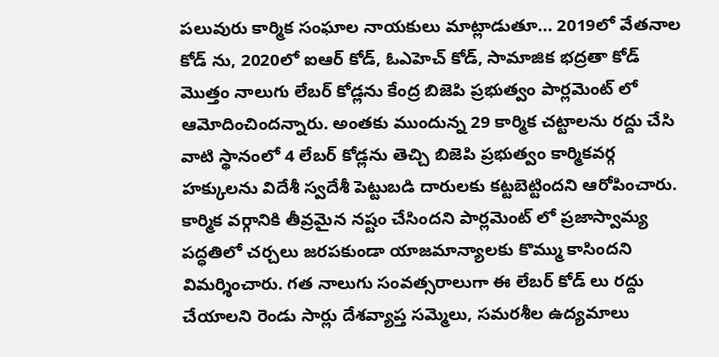పలువురు కార్మిక సంఘాల నాయకులు మాట్లాడుతూ... 2019లో వేతనాల కోడ్ ను, 2020లో ఐఆర్ కోడ్, ఓఎహెచ్ కోడ్, సామాజిక భద్రతా కోడ్ మొత్తం నాలుగు లేబర్ కోడ్లను కేంద్ర బిజెపి ప్రభుత్వం పార్లమెంట్ లో ఆమోదించిందన్నారు. అంతకు ముందున్న 29 కార్మిక చట్టాలను రద్దు చేసి వాటి స్థానంలో 4 లేబర్ కోడ్లను తెచ్చి బిజెపి ప్రభుత్వం కార్మికవర్గ హక్కులను విదేశీ స్వదేశీ పెట్టుబడి దారులకు కట్టబెట్టిందని ఆరోపించారు. కార్మిక వర్గానికి తీవ్రమైన నష్టం చేసిందని పార్లమెంట్ లో ప్రజాస్వామ్య పద్ధతిలో చర్చలు జరపకుండా యాజమాన్యాలకు కొమ్ము కాసిందని విమర్శించారు. గత నాలుగు సంవత్సరాలుగా ఈ లేబర్ కోడ్ లు రద్దు చేయాలని రెండు సార్లు దేశవ్యాప్త సమ్మెలు, సమరశీల ఉద్యమాలు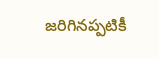జరిగినప్పటికీ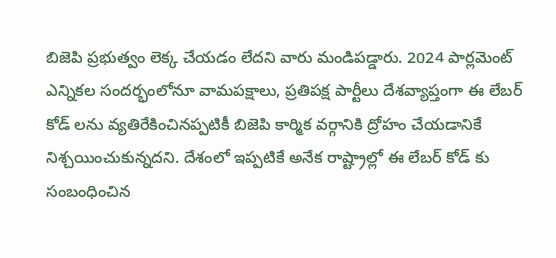బిజెపి ప్రభుత్వం లెక్క చేయడం లేదని వారు మండిపడ్డారు. 2024 పార్లమెంట్ ఎన్నికల సందర్భంలోనూ వామపక్షాలు, ప్రతిపక్ష పార్టీలు దేశవ్యాప్తంగా ఈ లేబర్ కోడ్ లను వ్యతిరేకించినప్పటికీ బిజెపి కార్మిక వర్గానికి ద్రోహం చేయడానికే నిశ్చయించుకున్నదని. దేశంలో ఇప్పటికే అనేక రాష్ట్రాల్లో ఈ లేబర్ కోడ్ కు సంబంధించిన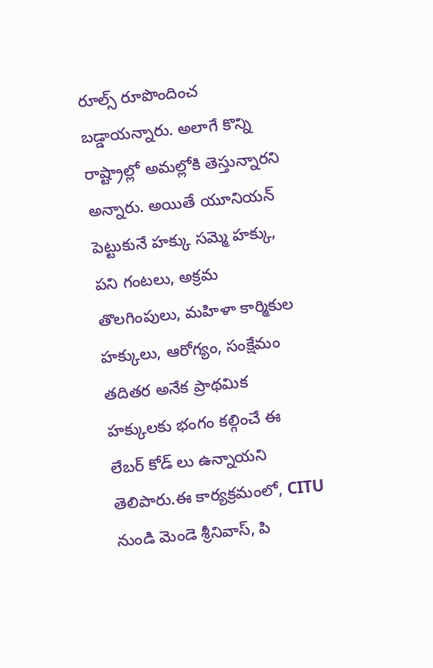రూల్స్ రూపొందించ బడ్డాయన్నారు. అలాగే కొన్ని రాష్ట్రాల్లో అమల్లోకి తెస్తున్నారని అన్నారు. అయితే యూనియన్ పెట్టుకునే హక్కు సమ్మె హక్కు, పని గంటలు, అక్రమ తొలగింపులు, మహిళా కార్మికుల హక్కులు, ఆరోగ్యం, సంక్షేమం తదితర అనేక ప్రాథమిక హక్కులకు భంగం కల్గించే ఈ లేబర్ కోడ్ లు ఉన్నాయని తెలిపారు.ఈ కార్యక్రమంలో, CITU నుండి మెండె శ్రీనివాస్, పి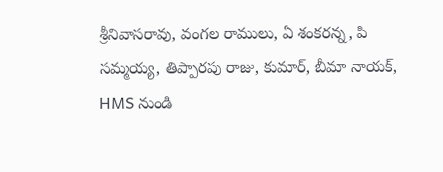శ్రీనివాసరావు, వంగల రాములు, ఏ శంకరన్న, పి సమ్మయ్య, తిప్పారపు రాజు, కుమార్, బీమా నాయక్, HMS నుండి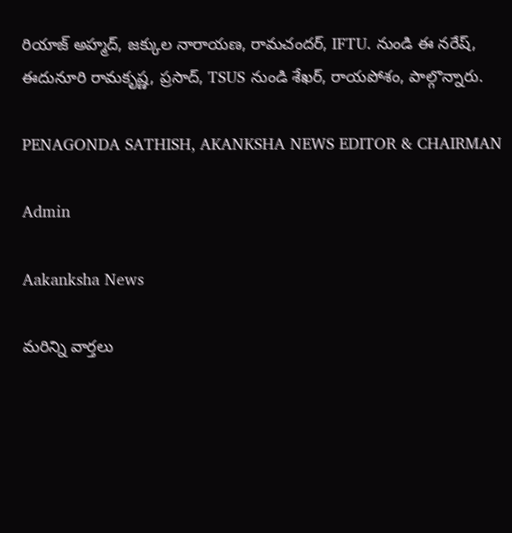రియాజ్ అహ్మద్, జక్కుల నారాయణ, రామచందర్, IFTU. నుండి ఈ నరేష్, ఈదునూరి రామకృష్ణ, ప్రసాద్, TSUS నుండి శేఖర్, రాయపోశం, పాల్గొన్నారు.

PENAGONDA SATHISH, AKANKSHA NEWS EDITOR & CHAIRMAN

Admin

Aakanksha News

మరిన్ని వార్తలు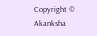Copyright © Akanksha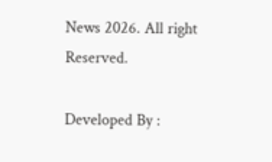News 2026. All right Reserved.

Developed By :